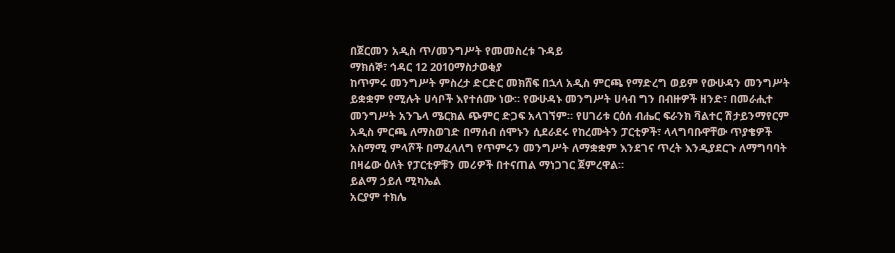በጀርመን አዲስ ጥ/መንግሥት የመመስረቱ ጉዳይ
ማክሰኞ፣ ኅዳር 12 2010ማስታወቂያ
ከጥምሩ መንግሥት ምስረታ ድርድር መክሸፍ በኋላ አዲስ ምርጫ የማድረግ ወይም የውሁዳን መንግሥት ይቋቋም የሚሉት ሀሳቦች እየተሰሙ ነው። የውሁዳኑ መንግሥት ሀሳብ ግን በብዙዎች ዘንድ፣ በመራሒተ መንግሥት አንጌላ ሜርክል ጭምር ድጋፍ አላገኘም። የሀገሪቱ ርዕሰ ብሔር ፍራንክ ቫልተር ሽታይንማየርም አዲስ ምርጫ ለማስወገድ በማሰብ ሰሞኑን ሲደራደሩ የከረሙትን ፓርቲዎች፣ ላላግባቡዋቸው ጥያቄዎች አስማሚ ምላሾች በማፈላለግ የጥምሩን መንግሥት ለማቋቋም እንደገና ጥረት እንዲያደርጉ ለማግባባት በዛሬው ዕለት የፓርቲዎቹን መሪዎች በተናጠል ማነጋገር ጀምረዋል።
ይልማ ኃይለ ሚካኤል
አርያም ተክሌ